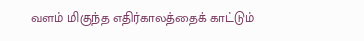வளம் மிகுந்த எதிர்காலத்தைக் காட்டும்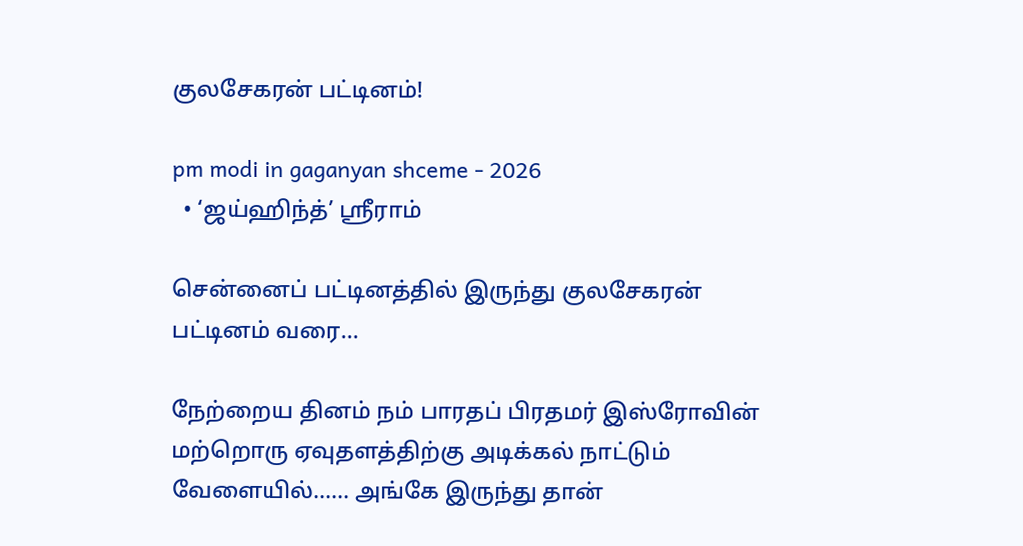குலசேகரன் பட்டினம்!

pm modi in gaganyan shceme - 2026
  • ‘ஜய்ஹிந்த்’ ஸ்ரீராம்

சென்னைப் பட்டினத்தில் இருந்து குலசேகரன் பட்டினம் வரை…

நேற்றைய தினம் நம் பாரதப் பிரதமர் இஸ்ரோவின் மற்றொரு ஏவுதளத்திற்கு அடிக்கல் நாட்டும் வேளையில்…… அங்கே இருந்து தான்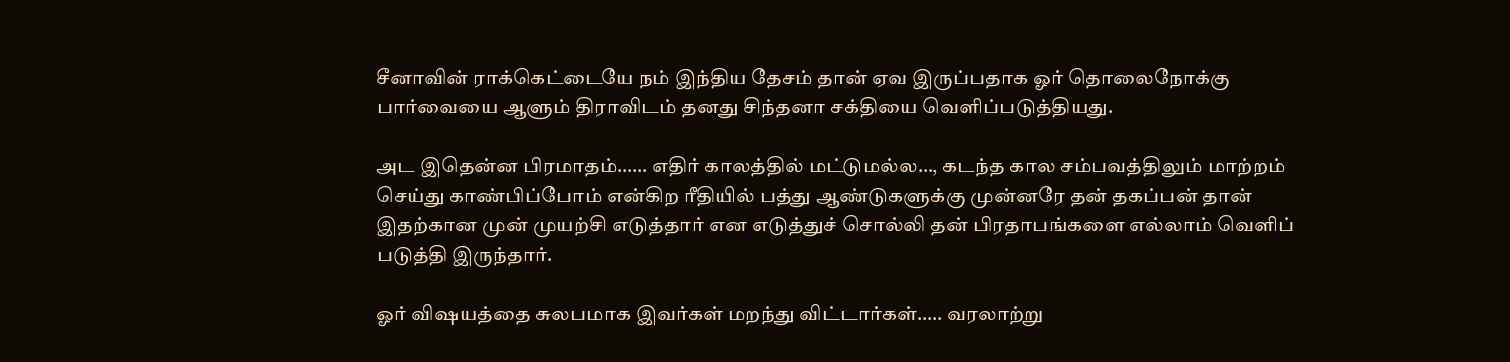சீனாவின் ராக்கெட்டையே நம் இந்திய தேசம் தான் ஏவ இருப்பதாக ஓர் தொலைநோக்கு பார்வையை ஆளும் திராவிடம் தனது சிந்தனா சக்தியை வெளிப்படுத்தியது.

அட இதென்ன பிரமாதம்…… எதிர் காலத்தில் மட்டுமல்ல…, கடந்த கால சம்பவத்திலும் மாற்றம் செய்து காண்பிப்போம் என்கிற ரீதியில் பத்து ஆண்டுகளுக்கு முன்னரே தன் தகப்பன் தான் இதற்கான முன் முயற்சி எடுத்தார் என எடுத்துச் சொல்லி தன் பிரதாபங்களை எல்லாம் வெளிப் படுத்தி இருந்தார்.

ஓர் விஷயத்தை சுலபமாக இவர்கள் மறந்து விட்டார்கள்….. வரலாற்று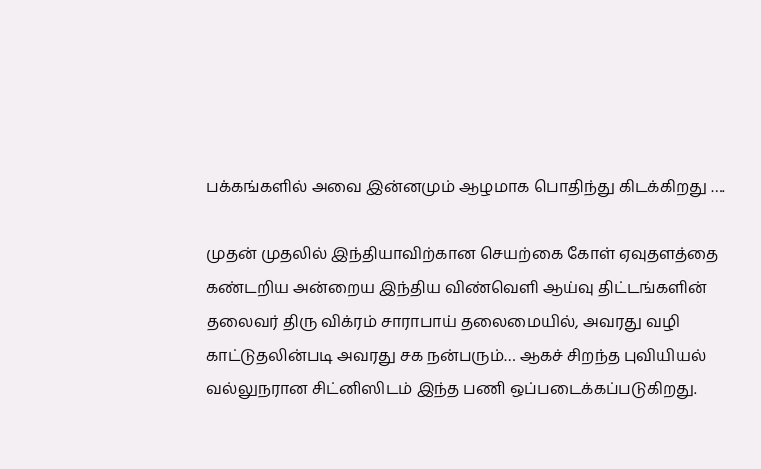பக்கங்களில் அவை இன்னமும் ஆழமாக பொதிந்து கிடக்கிறது ….

முதன் முதலில் இந்தியாவிற்கான செயற்கை கோள் ஏவுதளத்தை கண்டறிய அன்றைய இந்திய விண்வெளி ஆய்வு திட்டங்களின் தலைவர் திரு விக்ரம் சாராபாய் தலைமையில், அவரது வழி காட்டுதலின்படி அவரது சக நன்பரும்… ஆகச் சிறந்த புவியியல் வல்லுநரான சிட்னிஸிடம் இந்த பணி ஒப்படைக்கப்படுகிறது.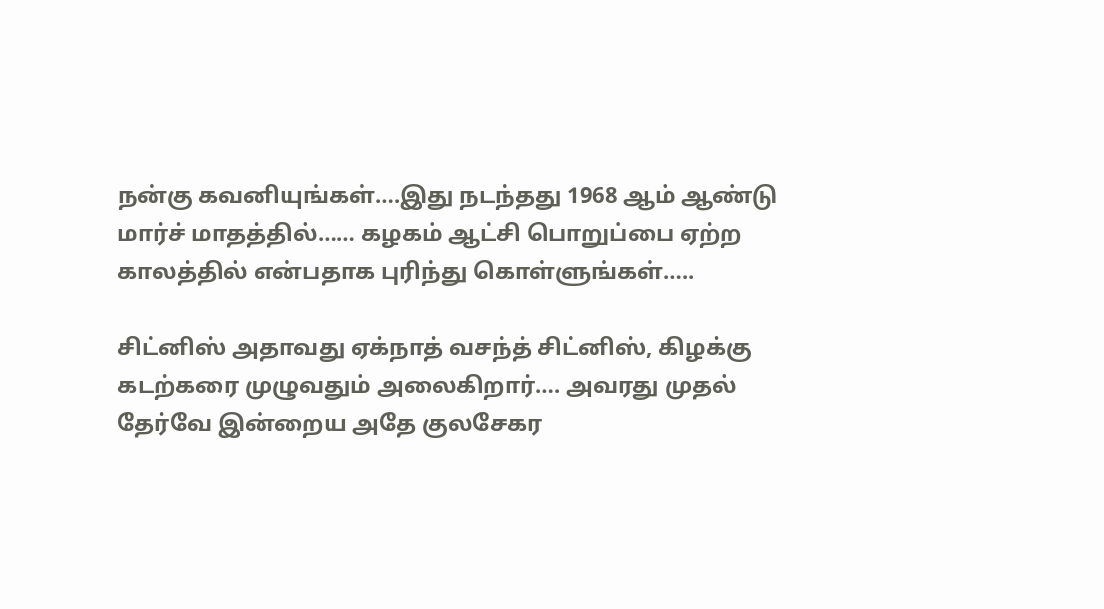நன்கு கவனியுங்கள்….இது நடந்தது 1968 ஆம் ஆண்டு மார்ச் மாதத்தில்…… கழகம் ஆட்சி பொறுப்பை ஏற்ற காலத்தில் என்பதாக புரிந்து கொள்ளுங்கள்…..

சிட்னிஸ் அதாவது ஏக்நாத் வசந்த் சிட்னிஸ், கிழக்கு கடற்கரை முழுவதும் அலைகிறார்…. அவரது முதல் தேர்வே இன்றைய அதே குலசேகர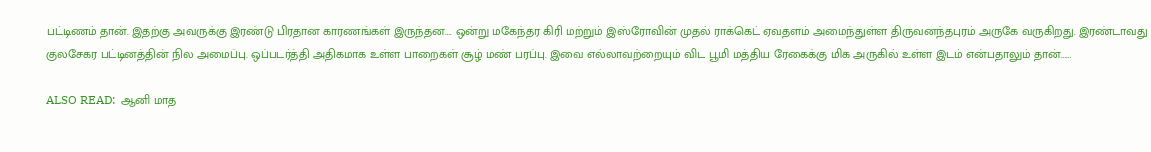பட்டிணம் தான். இதற்கு அவருக்கு இரண்டு பிரதான காரணங்கள் இருந்தன…. ஒன்று மகேந்தர கிரி மற்றும் இஸ்ரோவின் முதல் ராக்கெட் ஏவதளம் அமைந்துள்ள திருவனந்தபுரம் அருகே வருகிறது. இரண்டாவது குலசேகர பட்டினத்தின் நில அமைப்பு. ஒப்படர்த்தி அதிகமாக உள்ள பாறைகள் சூழ் மண் பரப்பு. இவை எல்லாவற்றையும் விட பூமி மத்திய ரேகைக்கு மிக அருகில் உள்ள இடம் என்பதாலும் தான்……

ALSO READ:  ஆனி மாத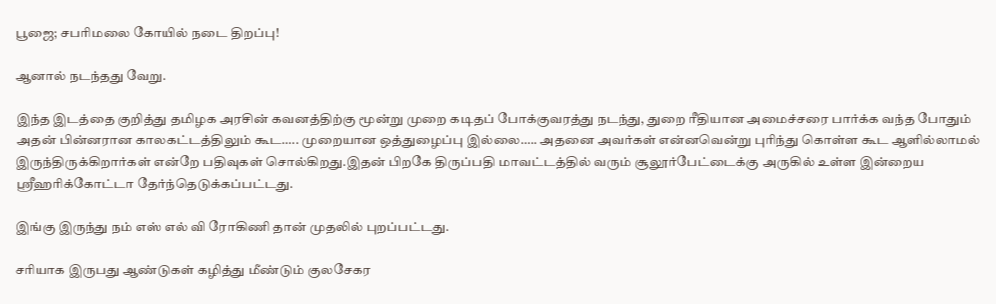பூஜை; சபரிமலை கோயில் நடை திறப்பு!

ஆனால் நடந்தது வேறு.

இந்த இடத்தை குறித்து தமிழக அரசின் கவனத்திற்கு மூன்று முறை கடிதப் போக்குவரத்து நடந்து, துறை ரீதியான அமைச்சரை பார்க்க வந்த போதும் அதன் பின்னரான காலகட்டத்திலும் கூட….. முறையான ஒத்துழைப்பு இல்லை….. அதனை அவர்கள் என்னவென்று புரிந்து கொள்ள கூட ஆளில்லாமல் இருந்திருக்கிறார்கள் என்றே பதிவுகள் சொல்கிறது.இதன் பிறகே திருப்பதி மாவட்டத்தில் வரும் சூலூர்பேட்டைக்கு அருகில் உள்ள இன்றைய ஸ்ரீஹரிக்கோட்டா தேர்ந்தெடுக்கப்பட்டது.

இங்கு இருந்து நம் எஸ் எல் வி ரோகிணி தான் முதலில் புறப்பட்டது.

சரியாக இருபது ஆண்டுகள் கழித்து மீண்டும் குலசேகர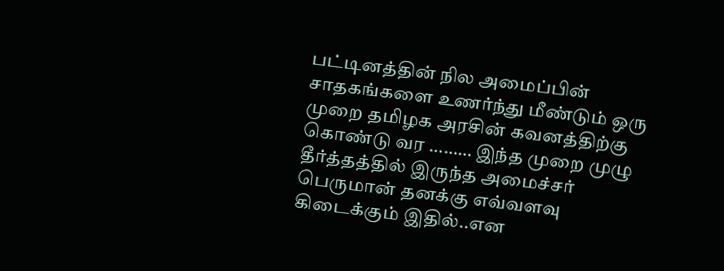பட்டினத்தின் நில அமைப்பின் சாதகங்களை உணர்ந்து மீண்டும் ஒரு முறை தமிழக அரசின் கவனத்திற்கு கொண்டு வர ……… இந்த முறை முழு தீர்த்தத்தில் இருந்த அமைச்சர் பெருமான் தனக்கு எவ்வளவு கிடைக்கும் இதில்..என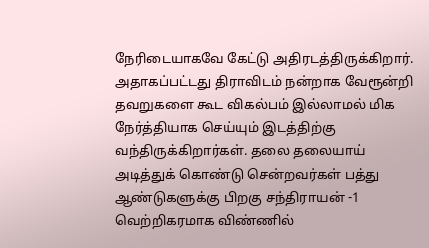நேரிடையாகவே கேட்டு அதிரடத்திருக்கிறார். அதாகப்பட்டது திராவிடம் நன்றாக வேரூன்றி தவறுகளை கூட விகல்பம் இல்லாமல் மிக நேர்த்தியாக செய்யும் இடத்திற்கு வந்திருக்கிறார்கள். தலை தலையாய் அடித்துக் கொண்டு சென்றவர்கள் பத்து ஆண்டுகளுக்கு பிறகு சந்திராயன் -1 வெற்றிகரமாக விண்ணில்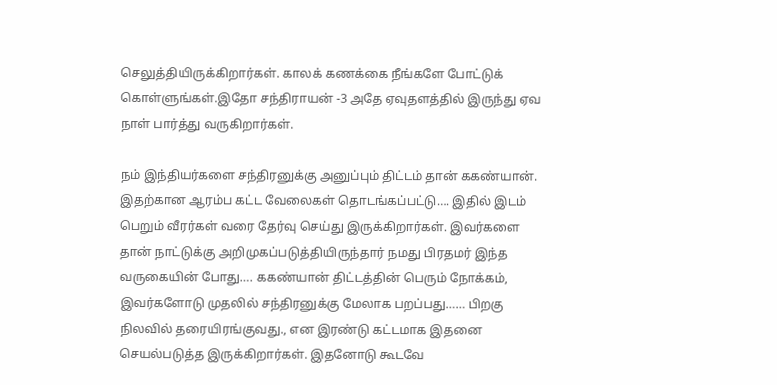செலுத்தியிருக்கிறார்கள். காலக் கணக்கை நீங்களே போட்டுக் கொள்ளுங்கள்.இதோ சந்திராயன் -3 அதே ஏவுதளத்தில் இருந்து ஏவ நாள் பார்த்து வருகிறார்கள்.

நம் இந்தியர்களை சந்திரனுக்கு அனுப்பும் திட்டம் தான் ககண்யான். இதற்கான ஆரம்ப கட்ட வேலைகள் தொடங்கப்பட்டு…. இதில் இடம் பெறும் வீரர்கள் வரை தேர்வு செய்து இருக்கிறார்கள். இவர்களை தான் நாட்டுக்கு அறிமுகப்படுத்தியிருந்தார் நமது பிரதமர் இந்த வருகையின் போது…. ககண்யான் திட்டத்தின் பெரும் நோக்கம், இவர்களோடு முதலில் சந்திரனுக்கு மேலாக பறப்பது…… பிறகு நிலவில் தரையிரங்குவது., என இரண்டு கட்டமாக இதனை செயல்படுத்த இருக்கிறார்கள். இதனோடு கூடவே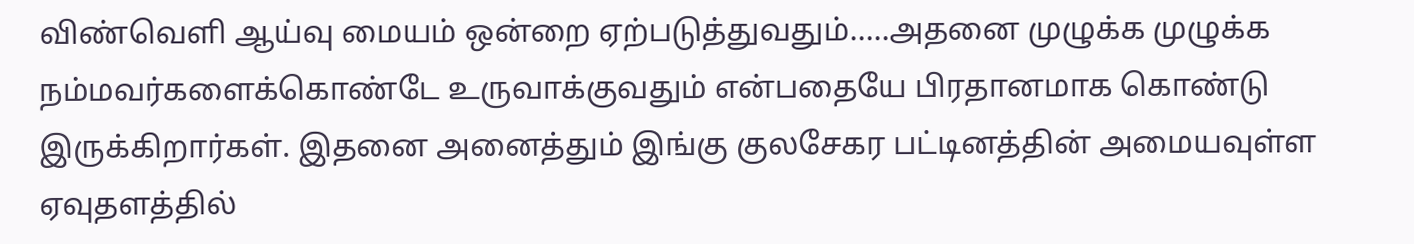விண்வெளி ஆய்வு மையம் ஒன்றை ஏற்படுத்துவதும்…..அதனை முழுக்க முழுக்க நம்மவர்களைக்கொண்டே உருவாக்குவதும் என்பதையே பிரதானமாக கொண்டு இருக்கிறார்கள். இதனை அனைத்தும் இங்கு குலசேகர பட்டினத்தின் அமையவுள்ள ஏவுதளத்தில்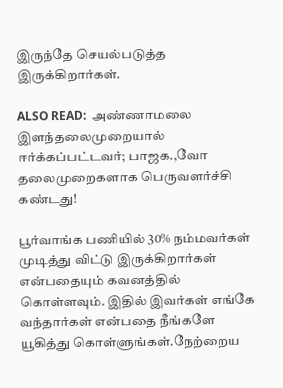இருந்தே செயல்படுத்த இருக்கிறார்கள்.

ALSO READ:  அண்ணாமலை இளந்தலைமுறையால் ஈர்க்கப்பட்டவர்; பாஜக.,வோ தலைமுறைகளாக பெருவளர்ச்சி கண்டது!

பூர்வாங்க பணியில் 30% நம்மவர்கள் முடித்து விட்டு இருக்கிறார்கள் என்பதையும் கவனத்தில் கொள்ளவும். இதில் இவர்கள் எங்கே வந்தார்கள் என்பதை நீங்களே யூகித்து கொள்ளுங்கள்.நேற்றைய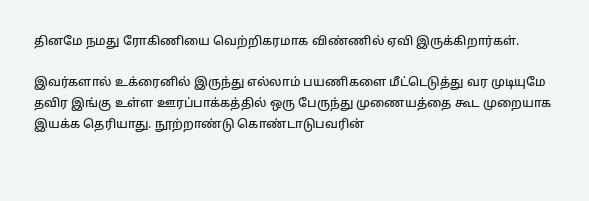தினமே நமது ரோகிணியை வெற்றிகரமாக விண்ணில் ஏவி இருக்கிறார்கள்.

இவர்களால் உக்ரைனில் இருந்து எல்லாம் பயணிகளை மீட்டெடுத்து வர முடியுமே தவிர இங்கு உள்ள ஊரப்பாக்கத்தில் ஒரு பேருந்து முணையத்தை கூட முறையாக இயக்க தெரியாது. நூற்றாண்டு கொண்டாடுபவரின்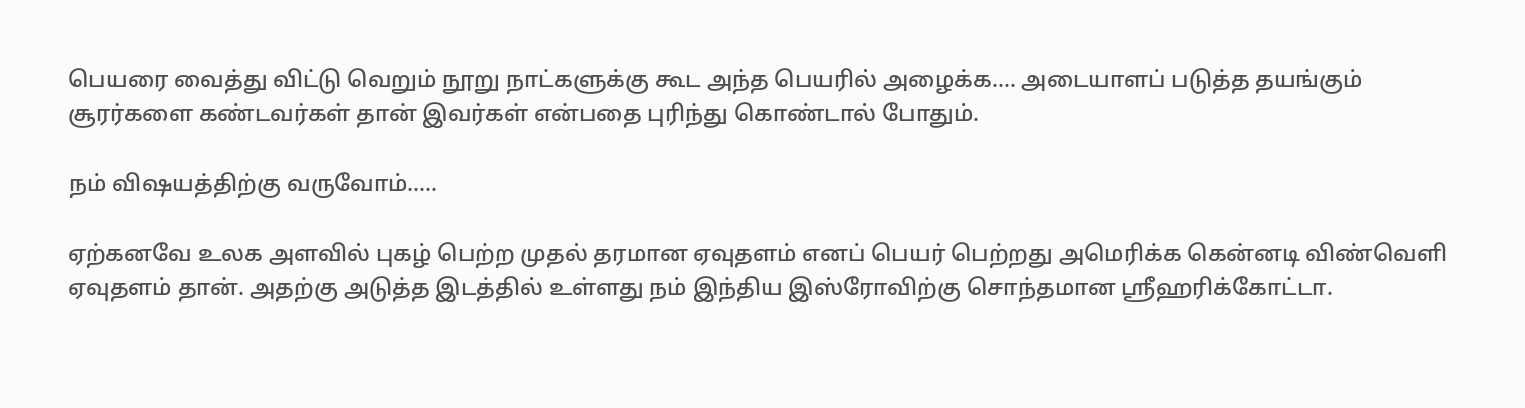பெயரை வைத்து விட்டு வெறும் நூறு நாட்களுக்கு கூட அந்த பெயரில் அழைக்க…. அடையாளப் படுத்த தயங்கும் சூரர்களை கண்டவர்கள் தான் இவர்கள் என்பதை புரிந்து கொண்டால் போதும்.

நம் விஷயத்திற்கு வருவோம்…..

ஏற்கனவே உலக அளவில் புகழ் பெற்ற முதல் தரமான ஏவுதளம் எனப் பெயர் பெற்றது அமெரிக்க கென்னடி விண்வெளி ஏவுதளம் தான். அதற்கு அடுத்த இடத்தில் உள்ளது நம் இந்திய இஸ்ரோவிற்கு சொந்தமான ஸ்ரீஹரிக்கோட்டா.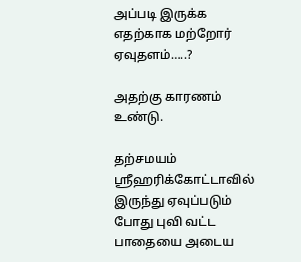அப்படி இருக்க எதற்காக மற்றோர் ஏவுதளம்…..?

அதற்கு காரணம் உண்டு.

தற்சமயம் ஸ்ரீஹரிக்கோட்டாவில் இருந்து ஏவுப்படும் போது புவி வட்ட பாதையை அடைய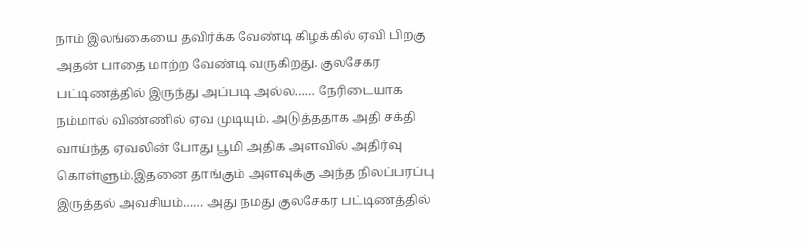நாம் இலங்கையை தவிர்க்க வேண்டி கிழக்கில் ஏவி பிறகு அதன் பாதை மாற்ற வேண்டி வருகிறது. குலசேகர பட்டிணத்தில் இருந்து அப்படி அல்ல…… நேரிடையாக நம்மால் விண்ணில் ஏவ முடியும். அடுத்ததாக அதி சக்தி வாய்ந்த ஏவலின் போது பூமி அதிக அளவில் அதிர்வு கொள்ளும்.இதனை தாங்கும் அளவுக்கு அந்த நிலப்பரப்பு இருத்தல் அவசியம்…… அது நமது குலசேகர பட்டிணத்தில்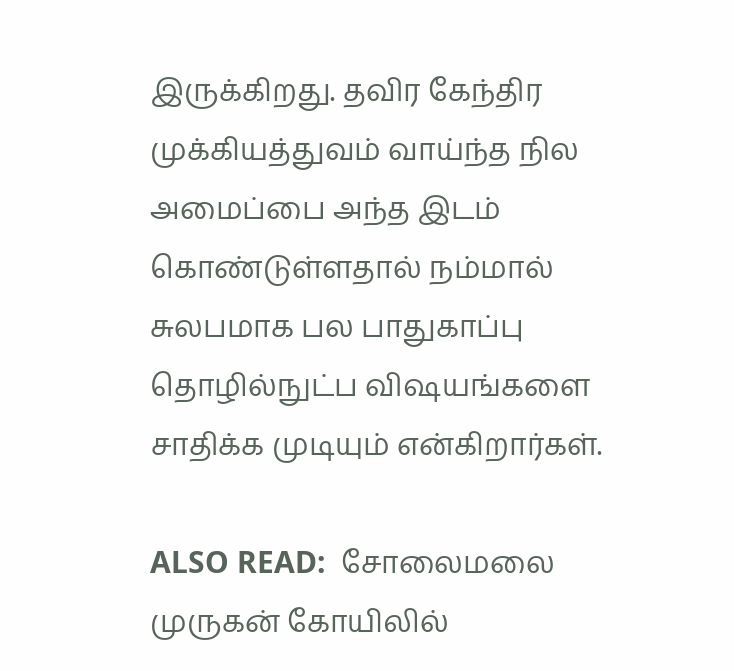இருக்கிறது. தவிர கேந்திர முக்கியத்துவம் வாய்ந்த நில அமைப்பை அந்த இடம் கொண்டுள்ளதால் நம்மால் சுலபமாக பல பாதுகாப்பு தொழில்நுட்ப விஷயங்களை சாதிக்க முடியும் என்கிறார்கள்.

ALSO READ:  சோலைமலை முருகன் கோயிலில்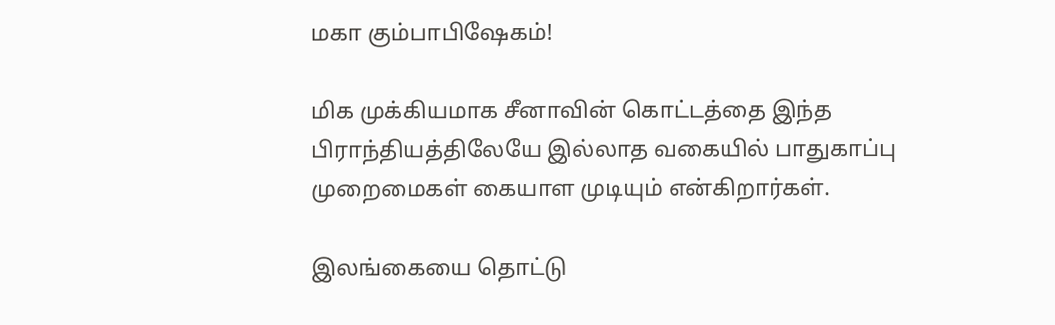மகா கும்பாபிஷேகம்!

மிக முக்கியமாக சீனாவின் கொட்டத்தை இந்த பிராந்தியத்திலேயே இல்லாத வகையில் பாதுகாப்பு முறைமைகள் கையாள முடியும் என்கிறார்கள்.

இலங்கையை தொட்டு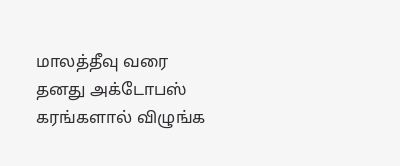மாலத்தீவு வரை தனது அக்டோபஸ் கரங்களால் விழுங்க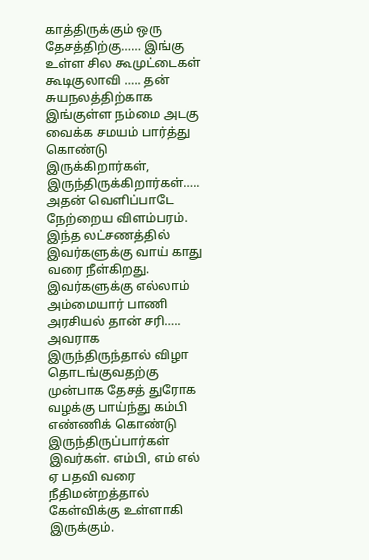காத்திருக்கும் ஒரு தேசத்திற்கு…… இங்கு உள்ள சில கூமுட்டைகள் கூடிகுலாவி ….. தன் சுயநலத்திற்காக இங்குள்ள நம்மை அடகு வைக்க சமயம் பார்த்து கொண்டு இருக்கிறார்கள், இருந்திருக்கிறார்கள்….. அதன் வெளிப்பாடே நேற்றைய விளம்பரம். இந்த லட்சணத்தில் இவர்களுக்கு வாய் காது வரை நீள்கிறது. இவர்களுக்கு எல்லாம் அம்மையார் பாணி அரசியல் தான் சரி….. அவராக இருந்திருந்தால் விழா தொடங்குவதற்கு முன்பாக தேசத் துரோக வழக்கு பாய்ந்து கம்பி எண்ணிக் கொண்டு இருந்திருப்பார்கள் இவர்கள். எம்பி, எம் எல் ஏ பதவி வரை நீதிமன்றத்தால் கேள்விக்கு உள்ளாகி இருக்கும்.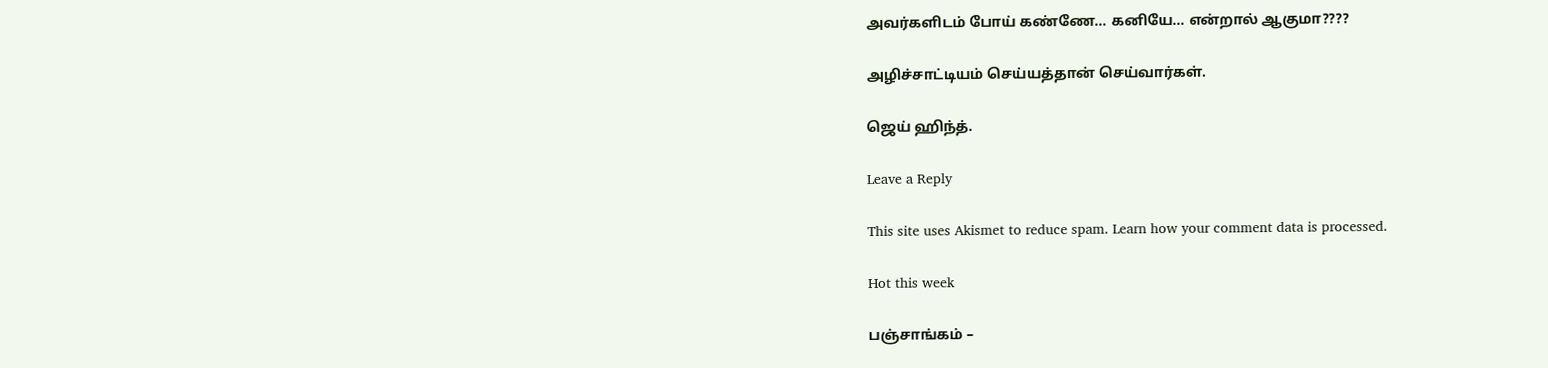அவர்களிடம் போய் கண்ணே… கனியே… என்றால் ஆகுமா????

அழிச்சாட்டியம் செய்யத்தான் செய்வார்கள்.

ஜெய் ஹிந்த்.

Leave a Reply

This site uses Akismet to reduce spam. Learn how your comment data is processed.

Hot this week

பஞ்சாங்கம் –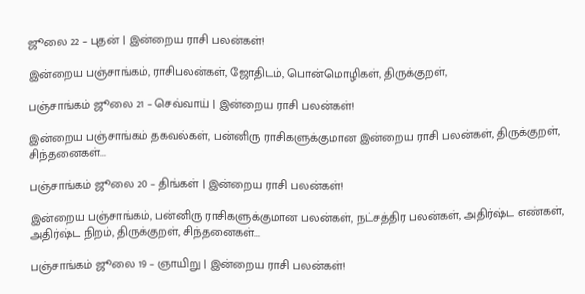ஜூலை 22 – புதன் | இன்றைய ராசி பலன்கள்!

இன்றைய பஞ்சாங்கம், ராசிபலன்கள், ஜோதிடம், பொன்மொழிகள், திருக்குறள்,

பஞ்சாங்கம் ஜூலை 21 – செவ்வாய் | இன்றைய ராசி பலன்கள்!

இன்றைய பஞ்சாங்கம் தகவல்கள், பன்னிரு ராசிகளுக்குமான இன்றைய ராசி பலன்கள், திருக்குறள், சிந்தனைகள்...

பஞ்சாங்கம் ஜூலை 20 – திங்கள் | இன்றைய ராசி பலன்கள்!

இன்றைய பஞ்சாங்கம், பன்னிரு ராசிகளுக்குமான பலன்கள், நட்சத்திர பலன்கள், அதிர்ஷ்ட எண்கள், அதிர்ஷ்ட நிறம், திருக்குறள், சிந்தனைகள்...

பஞ்சாங்கம் ஜூலை 19 – ஞாயிறு | இன்றைய ராசி பலன்கள்!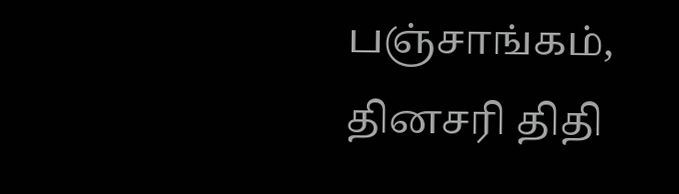பஞ்சாங்கம், தினசரி திதி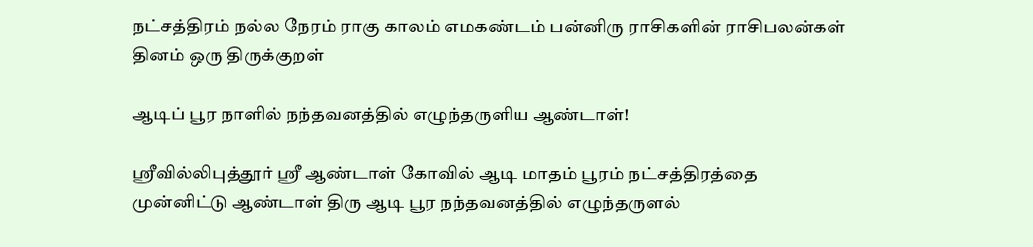நட்சத்திரம் நல்ல நேரம் ராகு காலம் எமகண்டம் பன்னிரு ராசிகளின் ராசிபலன்கள் தினம் ஒரு திருக்குறள்

ஆடிப் பூர நாளில் நந்தவனத்தில் எழுந்தருளிய ஆண்டாள்!

ஸ்ரீவில்லிபுத்தூர் ஸ்ரீ ஆண்டாள் கோவில் ஆடி மாதம் பூரம் நட்சத்திரத்தை முன்னிட்டு ஆண்டாள் திரு ஆடி பூர நந்தவனத்தில் எழுந்தருளல்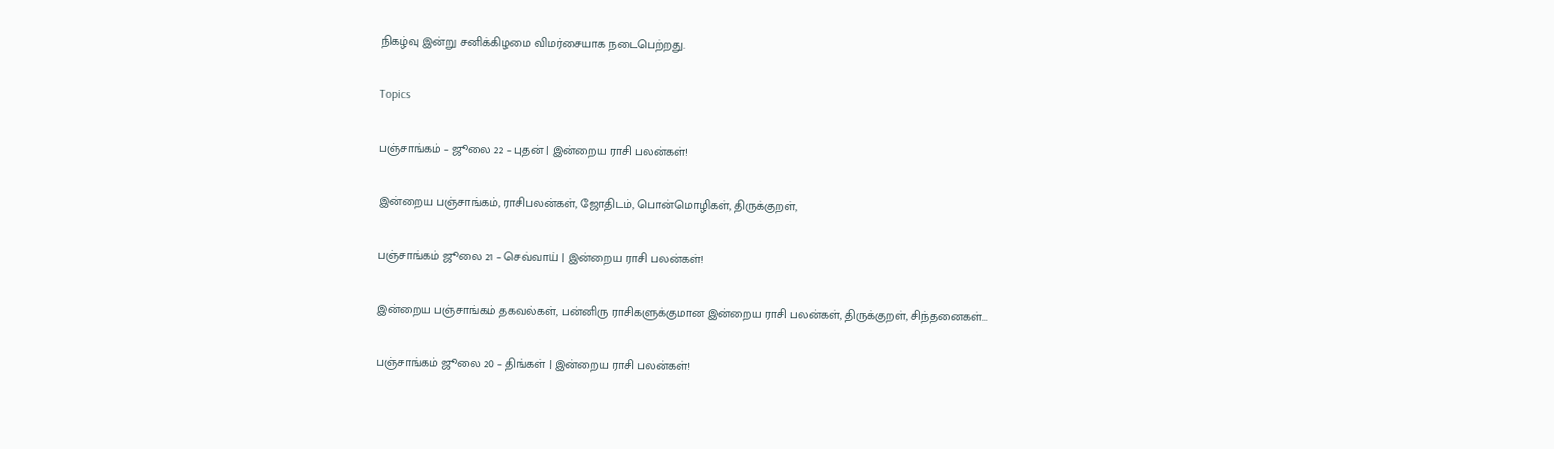நிகழ்வு இன்று சனிக்கிழமை விமர்சையாக நடைபெற்றது.

Topics

பஞ்சாங்கம் – ஜூலை 22 – புதன் | இன்றைய ராசி பலன்கள்!

இன்றைய பஞ்சாங்கம், ராசிபலன்கள், ஜோதிடம், பொன்மொழிகள், திருக்குறள்,

பஞ்சாங்கம் ஜூலை 21 – செவ்வாய் | இன்றைய ராசி பலன்கள்!

இன்றைய பஞ்சாங்கம் தகவல்கள், பன்னிரு ராசிகளுக்குமான இன்றைய ராசி பலன்கள், திருக்குறள், சிந்தனைகள்...

பஞ்சாங்கம் ஜூலை 20 – திங்கள் | இன்றைய ராசி பலன்கள்!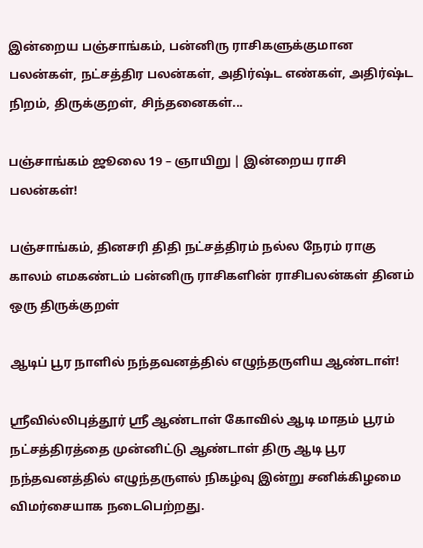இன்றைய பஞ்சாங்கம், பன்னிரு ராசிகளுக்குமான பலன்கள், நட்சத்திர பலன்கள், அதிர்ஷ்ட எண்கள், அதிர்ஷ்ட நிறம், திருக்குறள், சிந்தனைகள்...

பஞ்சாங்கம் ஜூலை 19 – ஞாயிறு | இன்றைய ராசி பலன்கள்!

பஞ்சாங்கம், தினசரி திதி நட்சத்திரம் நல்ல நேரம் ராகு காலம் எமகண்டம் பன்னிரு ராசிகளின் ராசிபலன்கள் தினம் ஒரு திருக்குறள்

ஆடிப் பூர நாளில் நந்தவனத்தில் எழுந்தருளிய ஆண்டாள்!

ஸ்ரீவில்லிபுத்தூர் ஸ்ரீ ஆண்டாள் கோவில் ஆடி மாதம் பூரம் நட்சத்திரத்தை முன்னிட்டு ஆண்டாள் திரு ஆடி பூர நந்தவனத்தில் எழுந்தருளல் நிகழ்வு இன்று சனிக்கிழமை விமர்சையாக நடைபெற்றது.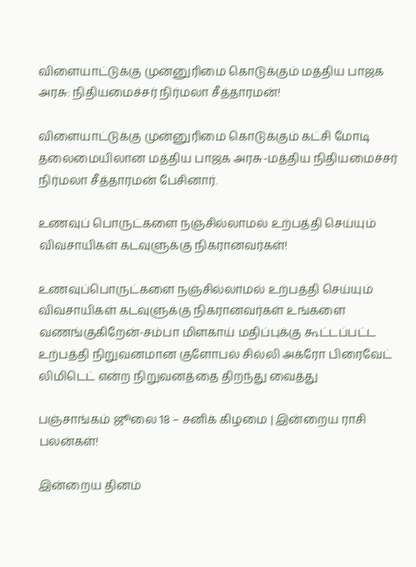விளையாட்டுக்கு முன்னுரிமை கொடுக்கும் மத்திய பாஜக அரசு: நிதியமைச்சர் நிர்மலா சீத்தாரமன்!

விளையாட்டுக்கு முன்னுரிமை கொடுக்கும் கட்சி மோடி தலைமையிலான மத்திய பாஜக அரசு-மத்திய நிதியமைச்சர் நிர்மலா சீத்தாரமன் பேசினார்.

உணவுப் பொருட்களை நஞ்சில்லாமல் உற்பத்தி செய்யும் விவசாயிகள் கடவுளுக்கு நிகரானவர்கள்!

உணவுப்பொருட்களை நஞ்சில்லாமல் உற்பத்தி செய்யும் விவசாயிகள் கடவுளுக்கு நிகரானவர்கள் உங்களை வணங்குகிறேன்-சம்பா மிளகாய் மதிப்புக்கு கூட்டப்பட்ட உற்பத்தி நிறுவனமான குளோபல் சில்லி அக்ரோ பிரைவேட் லிமிடெட் என்ற நிறுவனத்தை திறந்து வைத்து

பஞ்சாங்கம் ஜூலை 18 – சனிக் கிழமை | இன்றைய ராசி பலன்கள்!

இன்றைய தினம்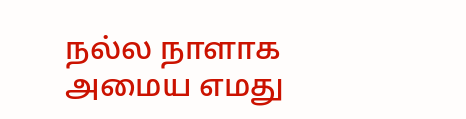நல்ல நாளாக அமைய எமது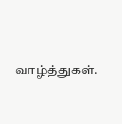வாழ்த்துகள்.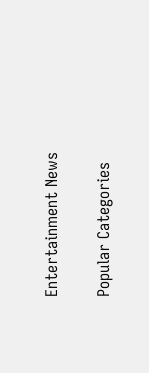Entertainment News

Popular Categories